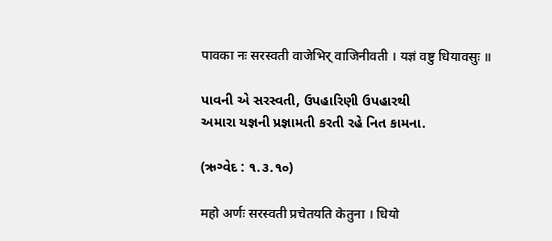पावका नः सरस्वती वाजेभिर् वाजिनीवती । यज्ञं वष्टु धियावसुः ॥

પાવની એ સરસ્વતી, ઉપહારિણી ઉપહારથી
અમારા યજ્ઞની પ્રજ્ઞામતી કરતી રહે નિત કામના.

(ઋગ્વેદ : ૧.૩.૧૦)

महो अर्णः सरस्वती प्रचेतयति केतुना । धियो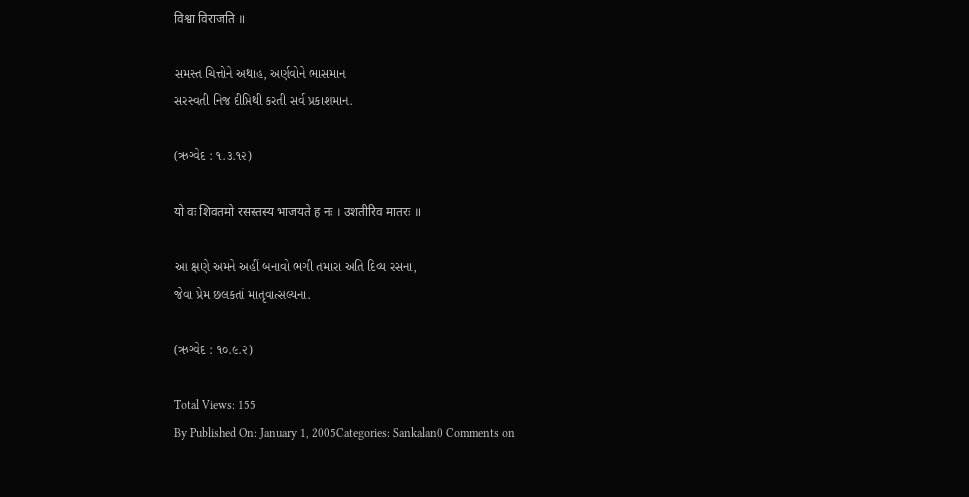विश्वा विराजति ॥

સમસ્ત ચિત્તોને અથાહ, અર્ણવોને ભાસમાન
સરસ્વતી નિજ દીપ્તિથી કરતી સર્વ પ્રકાશમાન.

(ઋગ્વેદ : ૧.૩.૧૨)

यो वः शिवतमो रसस्तस्य भाजयते ह नः । उशतीरिव मातरः ॥

આ ક્ષણે અમને અહીં બનાવો ભગી તમારા અતિ દિવ્ય રસના,
જેવા પ્રેમ છલકતાં માતૃવાત્સલ્યના.

(ઋગ્વેદ : ૧૦.૯.૨)

Total Views: 155
By Published On: January 1, 2005Categories: Sankalan0 Comments on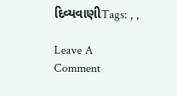દિવ્યવાણીTags: , ,

Leave A Comment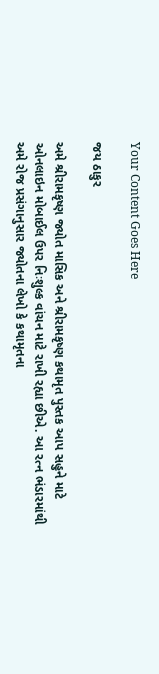Your Content Goes Here

જય ઠાકુર

અમે શ્રીરામકૃષ્ણ જ્યોત માસિક અને શ્રીરામકૃષ્ણ કથામૃત પુસ્તક આપ સહુને માટે ઓનલાઇન મોબાઈલ ઉપર નિઃશુલ્ક વાંચન માટે રાખી રહ્યા છીએ. આ રત્ન ભંડારમાંથી અમે રોજ પ્રસંગાનુસાર જ્યોતના લેખો કે કથામૃતના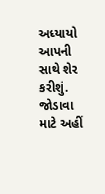અધ્યાયો આપની સાથે શેર કરીશું. જોડાવા માટે અહીં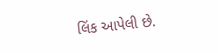લિંક આપેલી છે.